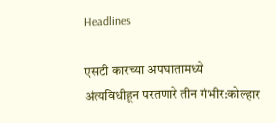Headlines

एसटी कारच्या अपघातामध्ये अंत्यविधीहून परतणारे तीन गंभीर:कोल्हार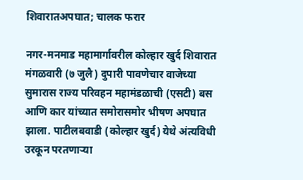शिवारातअपघात; चालक फरार

नगर-मनमाड महामार्गावरील कोल्हार खुर्द शिवारात मंगळवारी (७ जुलै) दुपारी पावणेचार वाजेच्या सुमारास राज्य परिवहन महामंडळाची (एसटी) बस आणि कार यांच्यात समोरासमोर भीषण अपघात झाला. पाटीलबवाडी (कोल्हार खुर्द) येथे अंत्यविधी उरकून परतणाऱ्या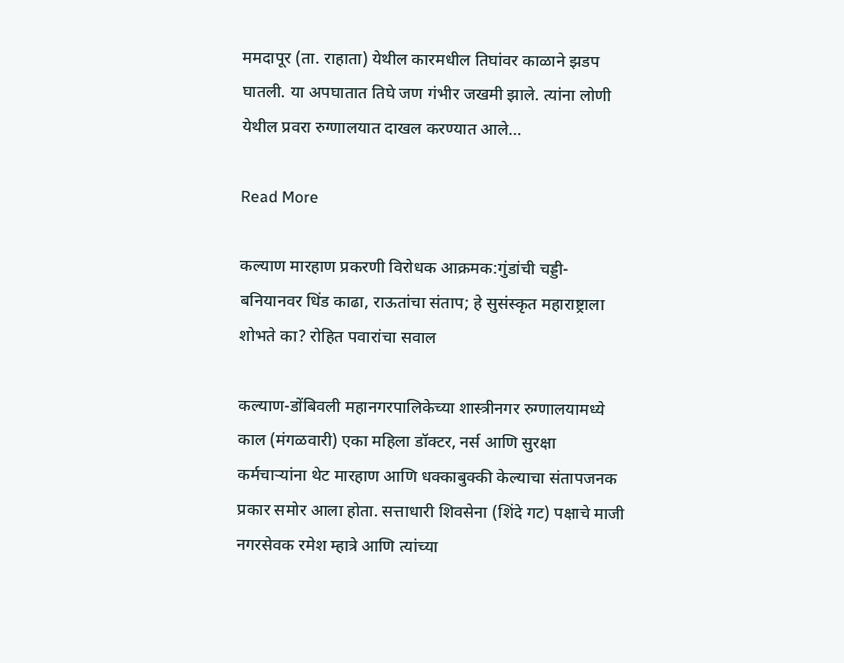ममदापूर (ता. राहाता) येथील कारमधील तिघांवर काळाने झडप घातली. या अपघातात तिघे जण गंभीर जखमी झाले. त्यांना लोणी येथील प्रवरा रुग्णालयात दाखल करण्यात आले…

Read More

कल्याण मारहाण प्रकरणी विरोधक आक्रमक:गुंडांची चड्डी-बनियानवर धिंड काढा, राऊतांचा संताप; हे सुसंस्कृत महाराष्ट्राला शोभते का? रोहित पवारांचा सवाल

कल्याण-डोंबिवली महानगरपालिकेच्या शास्त्रीनगर रुग्णालयामध्ये काल (मंगळवारी) एका महिला डॉक्टर, नर्स आणि सुरक्षा कर्मचाऱ्यांना थेट मारहाण आणि धक्काबुक्की केल्याचा संतापजनक प्रकार समोर आला होता. सत्ताधारी शिवसेना (शिंदे गट) पक्षाचे माजी नगरसेवक रमेश म्हात्रे आणि त्यांच्या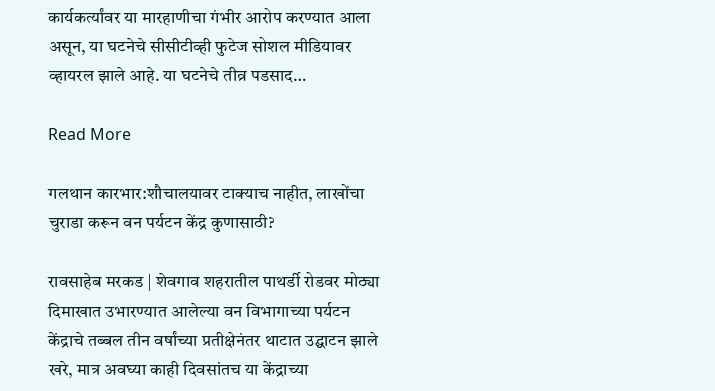कार्यकर्त्यांवर या मारहाणीचा गंभीर आरोप करण्यात आला असून, या घटनेचे सीसीटीव्ही फुटेज सोशल मीडियावर व्हायरल झाले आहे. या घटनेचे तीव्र पडसाद…

Read More

गलथान कारभार:शौचालयावर टाक्याच नाहीत, लाखोंचा चुराडा करून वन पर्यटन केंद्र कुणासाठी?

रावसाहेब मरकड | शेवगाव शहरातील पाथर्डी रोडवर मोठ्या दिमाखात उभारण्यात आलेल्या वन विभागाच्या पर्यटन केंद्राचे तब्बल तीन वर्षांच्या प्रतीक्षेनंतर थाटात उद्घाटन झाले खरे, मात्र अवघ्या काही दिवसांतच या केंद्राच्या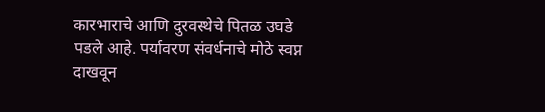कारभाराचे आणि दुरवस्थेचे पितळ उघडे पडले आहे. पर्यावरण संवर्धनाचे मोठे स्वप्न दाखवून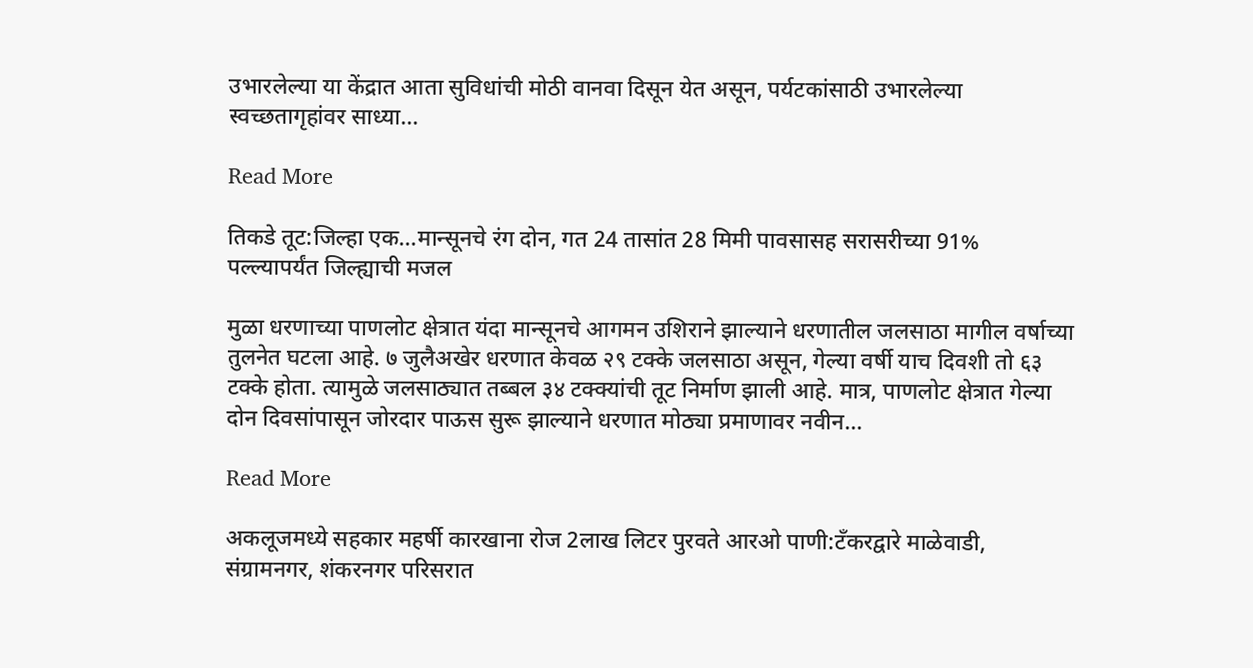उभारलेल्या या केंद्रात आता सुविधांची मोठी वानवा दिसून येत असून, पर्यटकांसाठी उभारलेल्या स्वच्छतागृहांवर साध्या…

Read More

तिकडे तूट:जिल्हा एक…मान्सूनचे रंग दोन, गत 24 तासांत 28 मिमी पावसासह सरासरीच्या 91% पल्ल्यापर्यंत जिल्ह्याची मजल

मुळा धरणाच्या पाणलोट क्षेत्रात यंदा मान्सूनचे आगमन उशिराने झाल्याने धरणातील जलसाठा मागील वर्षाच्या तुलनेत घटला आहे. ७ जुलैअखेर धरणात केवळ २९ टक्के जलसाठा असून, गेल्या वर्षी याच दिवशी तो ६३ टक्के होता. त्यामुळे जलसाठ्यात तब्बल ३४ टक्क्यांची तूट निर्माण झाली आहे. मात्र, पाणलोट क्षेत्रात गेल्या दोन दिवसांपासून जोरदार पाऊस सुरू झाल्याने धरणात मोठ्या प्रमाणावर नवीन…

Read More

अकलूजमध्ये सहकार महर्षी कारखाना रोज 2लाख लिटर पुरवते आरओ पाणी:टँकरद्वारे माळेवाडी, संग्रामनगर, शंकरनगर परिसरात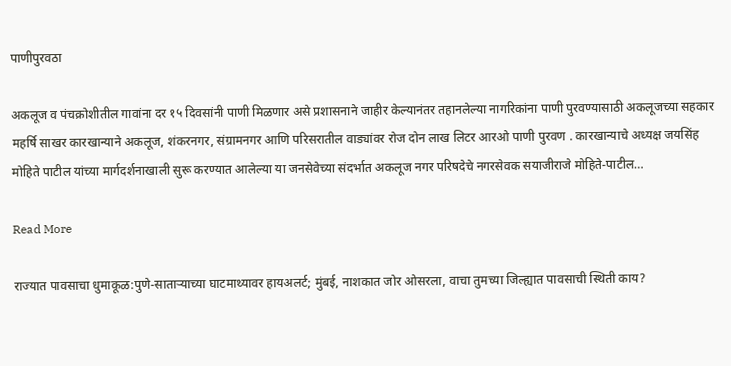पाणीपुरवठा

अकलूज व पंचक्रोशीतील गावांना दर १५ दिवसांनी पाणी मिळणार असे प्रशासनाने जाहीर केल्यानंतर तहानलेल्या नागरिकांना पाणी पुरवण्यासाठी अकलूजच्या सहकार महर्षि साखर कारखान्याने अकलूज, शंकरनगर, संग्रामनगर आणि परिसरातील वाड्यांवर रोज दोन लाख लिटर आरओ पाणी पुरवण . कारखान्याचे अध्यक्ष जयसिंह मोहिते पाटील यांच्या मार्गदर्शनाखाली सुरू करण्यात आलेल्या या जनसेवेच्या संदर्भात अकलूज नगर परिषदेचे नगरसेवक सयाजीराजे मोहिते-पाटील…

Read More

राज्यात पावसाचा धुमाकूळ:पुणे-साताऱ्याच्या घाटमाथ्यावर हायअलर्ट; मुंबई, नाशकात जोर ओसरला, वाचा तुमच्या जिल्ह्यात पावसाची स्थिती काय?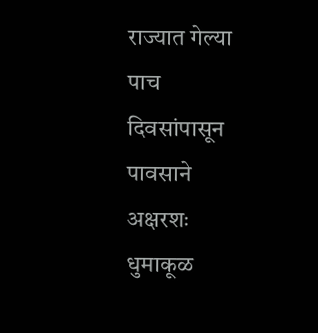राज्यात गेल्या पाच दिवसांपासून पावसाने अक्षरशः धुमाकूळ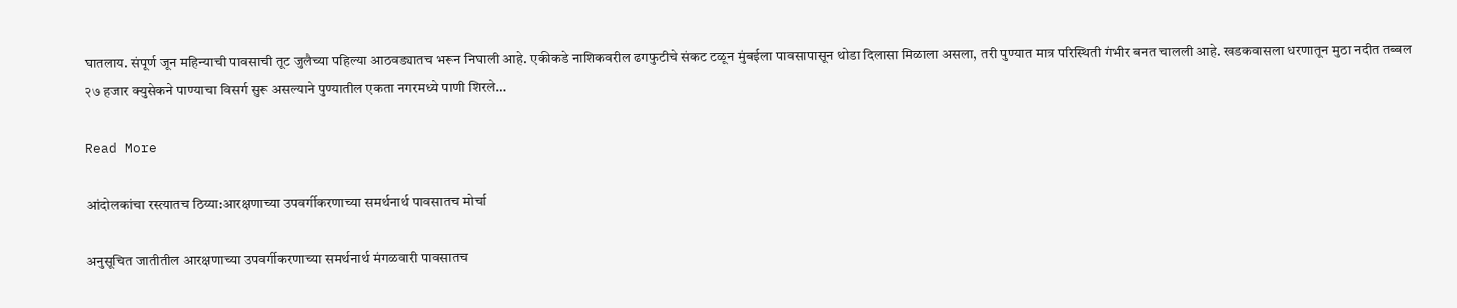घातलाय. संपूर्ण जून महिन्याची पावसाची तूट जुलैच्या पहिल्या आठवड्यातच भरून निघाली आहे. एकीकडे नाशिकवरील ढगफुटीचे संकट टळून मुंबईला पावसापासून थोडा दिलासा मिळाला असला, तरी पुण्यात मात्र परिस्थिती गंभीर बनत चालली आहे. खडकवासला धरणातून मुठा नदीत तब्बल २७ हजार क्युसेकने पाण्याचा विसर्ग सुरू असल्याने पुण्यातील एकता नगरमध्ये पाणी शिरले…

Read More

आंदोलकांचा रस्त्यातच ठिय्या:आरक्षणाच्या उपवर्गीकरणाच्या समर्थनार्थ पावसातच मोर्चा

अनुसूचित जातीतील आरक्षणाच्या उपवर्गीकरणाच्या समर्थनार्थ मंगळवारी पावसातच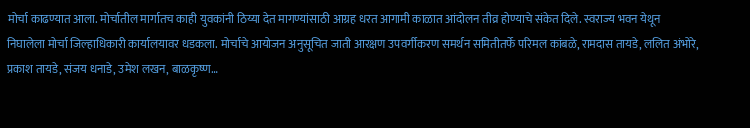मोर्चा काढण्यात आला. मोर्चातील मार्गातच काही युवकांनी ठिय्या देत मागण्यांसाठी आग्रह धरत आगामी काळात आंदोलन तीव्र होण्याचे संकेत दिले. स्वराज्य भवन येथून निघालेला मोर्चा जिल्हाधिकारी कार्यालयावर धडकला. मोर्चाचे आयोजन अनुसूचित जाती आरक्षण उपवर्गीकरण समर्थन समितीतर्फे परिमल कांबळे, रामदास तायडे, ललित अंभोरे, प्रकाश तायडे, संजय धनाडे, उमेश लखन, बाळकृष्ण…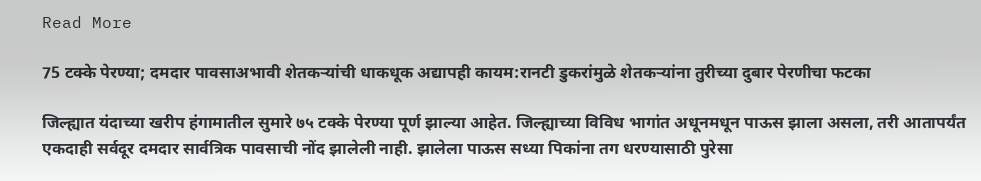Read More

75 टक्के पेरण्या; दमदार पावसाअभावी शेतकऱ्यांची धाकधूक अद्यापही कायम:रानटी डुकरांमुळे शेतकऱ्यांना तुरीच्या दुबार पेरणीचा फटका

जिल्ह्यात यंदाच्या खरीप हंगामातील सुमारे ७५ टक्के पेरण्या पूर्ण झाल्या आहेत. जिल्ह्याच्या विविध भागांत अधूनमधून पाऊस झाला असला, तरी आतापर्यंत एकदाही सर्वदूर दमदार सार्वत्रिक पावसाची नोंद झालेली नाही. झालेला पाऊस सध्या पिकांना तग धरण्यासाठी पुरेसा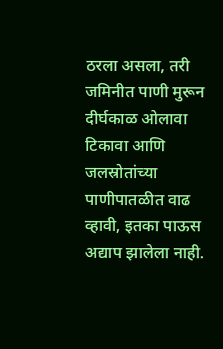ठरला असला, तरी जमिनीत पाणी मुरून दीर्घकाळ ओलावा टिकावा आणि जलस्रोतांच्या पाणीपातळीत वाढ व्हावी, इतका पाऊस अद्याप झालेला नाही.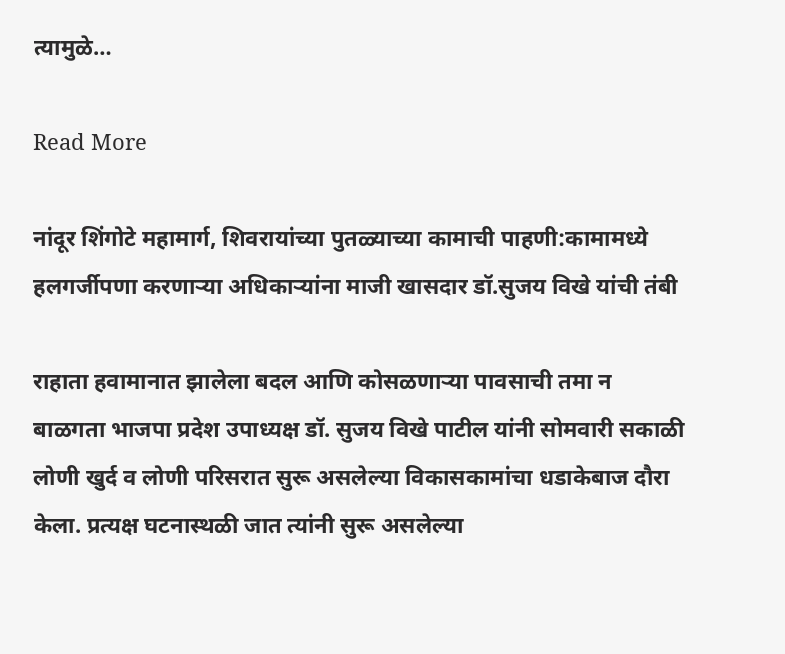त्यामुळे…

Read More

नांदूर शिंगोटे महामार्ग, शिवरायांच्या पुतळ्याच्या कामाची पाहणी:कामामध्ये हलगर्जीपणा करणाऱ्या अधिकाऱ्यांना माजी खासदार डॉ.सुजय विखे यांची तंबी

राहाता हवामानात झालेला बदल आणि कोसळणाऱ्या पावसाची तमा न बाळगता भाजपा प्रदेश उपाध्यक्ष डॉ. सुजय विखे पाटील यांनी सोमवारी सकाळी लोणी खुर्द व लोणी परिसरात सुरू असलेल्या विकासकामांचा धडाकेबाज दौरा केला. प्रत्यक्ष घटनास्थळी जात त्यांनी सुरू असलेल्या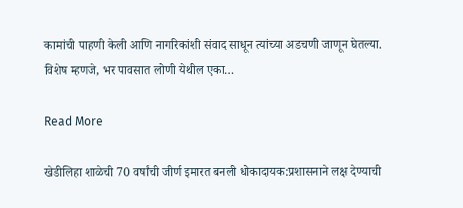कामांची पाहणी केली आणि नागरिकांशी संवाद साधून त्यांच्या अडचणी जाणून घेतल्या. विशेष म्हणजे, भर पावसात लोणी येथील एका…

Read More

खेडीलिहा शाळेची 70 वर्षांची जीर्ण इमारत बनली धोकादायक:प्रशासनाने लक्ष देण्याची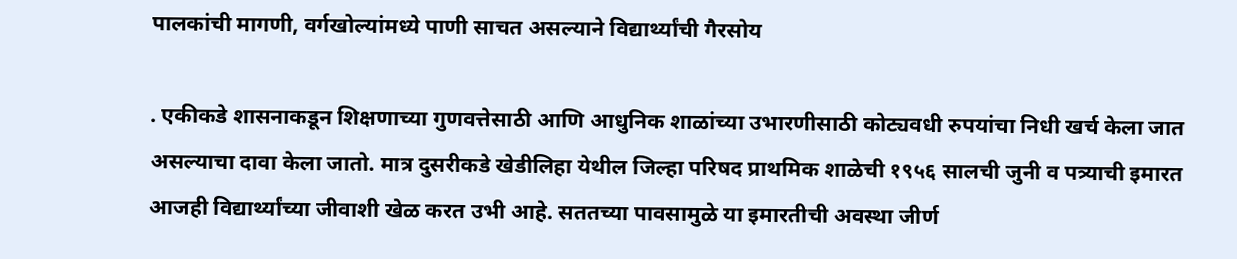पालकांची मागणी, वर्गखोल्यांमध्ये पाणी साचत असल्याने विद्यार्थ्यांची गैरसोय

. एकीकडे शासनाकडून शिक्षणाच्या गुणवत्तेसाठी आणि आधुनिक शाळांच्या उभारणीसाठी कोट्यवधी रुपयांचा निधी खर्च केला जात असल्याचा दावा केला जातो. मात्र दुसरीकडे खेडीलिहा येथील जिल्हा परिषद प्राथमिक शाळेची १९५६ सालची जुनी व पत्र्याची इमारत आजही विद्यार्थ्यांच्या जीवाशी खेळ करत उभी आहे. सततच्या पावसामुळे या इमारतीची अवस्था जीर्ण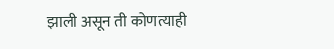झाली असून ती कोणत्याही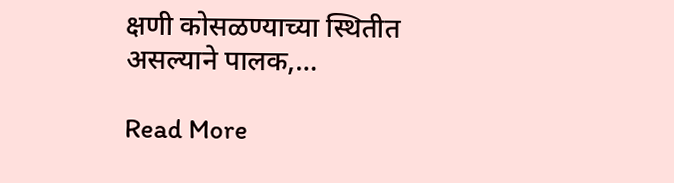क्षणी कोसळण्याच्या स्थितीत असल्याने पालक,…

Read More